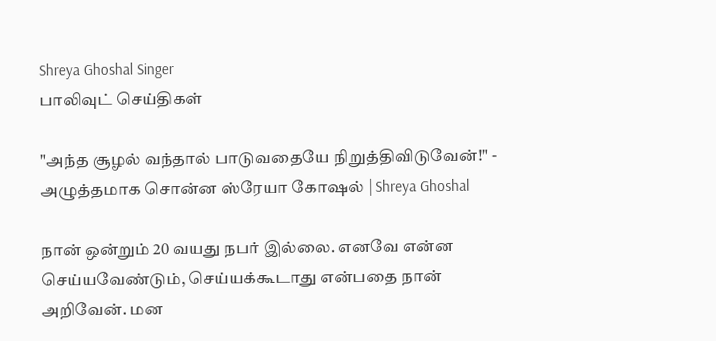Shreya Ghoshal Singer
பாலிவுட் செய்திகள்

"அந்த சூழல் வந்தால் பாடுவதையே நிறுத்திவிடுவேன்!" - அழுத்தமாக சொன்ன ஸ்ரேயா கோஷல் | Shreya Ghoshal

நான் ஒன்றும் 20 வயது நபர் இல்லை. எனவே என்ன செய்யவேண்டும், செய்யக்கூடாது என்பதை நான் அறிவேன். மன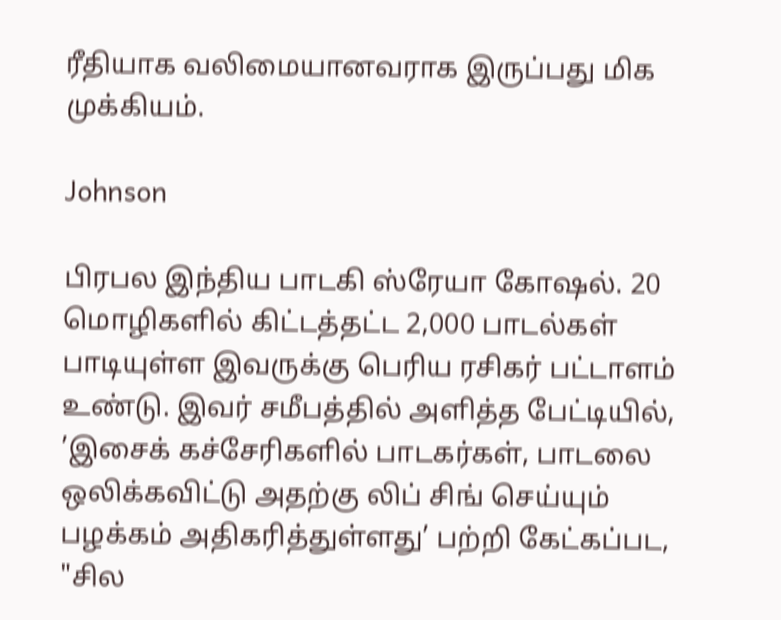ரீதியாக வலிமையானவராக இருப்பது மிக முக்கியம்.

Johnson

பிரபல இந்திய பாடகி ஸ்ரேயா கோஷல். 20 மொழிகளில் கிட்டத்தட்ட 2,000 பாடல்கள் பாடியுள்ள இவருக்கு பெரிய ரசிகர் பட்டாளம் உண்டு. இவர் சமீபத்தில் அளித்த பேட்டியில், ’இசைக் கச்சேரிகளில் பாடகர்கள், பாடலை ஒலிக்கவிட்டு அதற்கு லிப் சிங் செய்யும் பழக்கம் அதிகரித்துள்ளது’ பற்றி கேட்கப்பட, "சில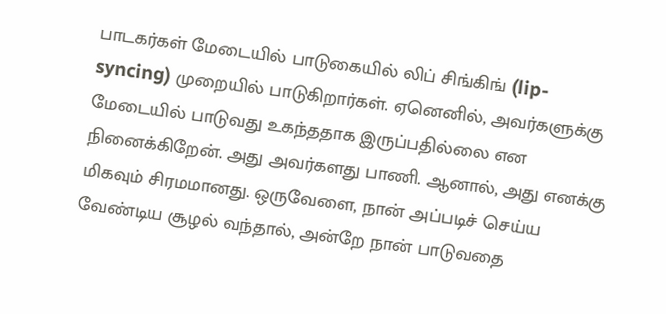பாடகர்கள் மேடையில் பாடுகையில் லிப் சிங்கிங் (lip-syncing) முறையில் பாடுகிறார்கள். ஏனெனில், அவர்களுக்கு மேடையில் பாடுவது உகந்ததாக இருப்பதில்லை என நினைக்கிறேன். அது அவர்களது பாணி. ஆனால், அது எனக்கு மிகவும் சிரமமானது. ஒருவேளை, நான் அப்படிச் செய்ய வேண்டிய சூழல் வந்தால், அன்றே நான் பாடுவதை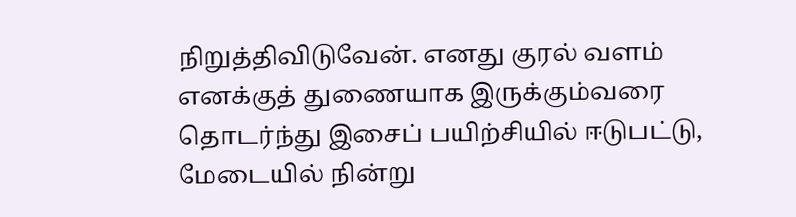நிறுத்திவிடுவேன். எனது குரல் வளம் எனக்குத் துணையாக இருக்கும்வரை தொடர்ந்து இசைப் பயிற்சியில் ஈடுபட்டு, மேடையில் நின்று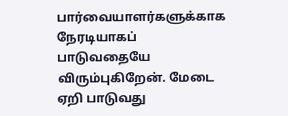பார்வையாளர்களுக்காக நேரடியாகப் பாடுவதையே விரும்புகிறேன். மேடை ஏறி பாடுவது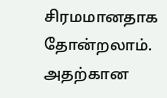சிரமமானதாக தோன்றலாம். அதற்கான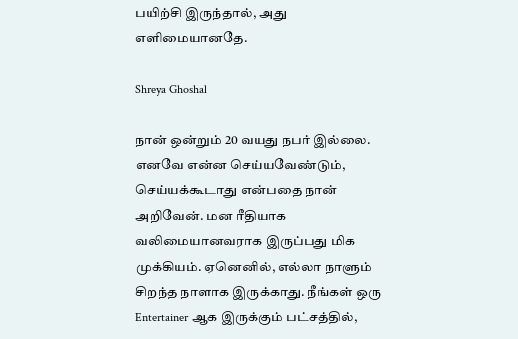பயிற்சி இருந்தால், அது எளிமையானதே.

Shreya Ghoshal

நான் ஒன்றும் 20 வயது நபர் இல்லை. எனவே என்ன செய்யவேண்டும், செய்யக்கூடாது என்பதை நான் அறிவேன். மன ரீதியாக வலிமையானவராக இருப்பது மிக முக்கியம். ஏனெனில், எல்லா நாளும் சிறந்த நாளாக இருக்காது. நீங்கள் ஒரு Entertainer ஆக இருக்கும் பட்சத்தில்,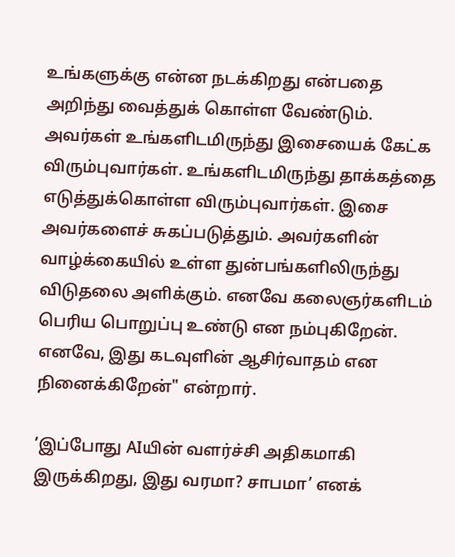உங்களுக்கு என்ன நடக்கிறது என்பதை அறிந்து வைத்துக் கொள்ள வேண்டும். அவர்கள் உங்களிடமிருந்து இசையைக் கேட்க விரும்புவார்கள். உங்களிடமிருந்து தாக்கத்தை எடுத்துக்கொள்ள விரும்புவார்கள். இசை அவர்களைச் சுகப்படுத்தும். அவர்களின் வாழ்க்கையில் உள்ள துன்பங்களிலிருந்து விடுதலை அளிக்கும். எனவே கலைஞர்களிடம் பெரிய பொறுப்பு உண்டு என நம்புகிறேன். எனவே, இது கடவுளின் ஆசிர்வாதம் என நினைக்கிறேன்" என்றார்.

’இப்போது AIயின் வளர்ச்சி அதிகமாகி இருக்கிறது, இது வரமா? சாபமா’ எனக்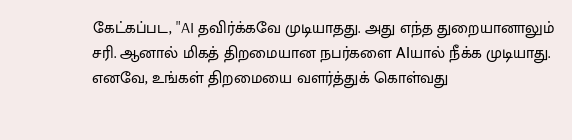கேட்கப்பட, "AI தவிர்க்கவே முடியாதது. அது எந்த துறையானாலும் சரி. ஆனால் மிகத் திறமையான நபர்களை AIயால் நீக்க முடியாது. எனவே, உங்கள் திறமையை வளர்த்துக் கொள்வது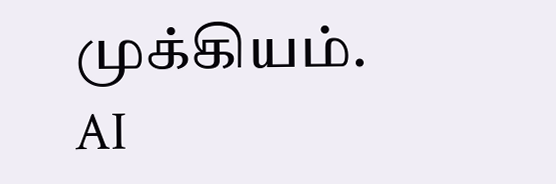முக்கியம். AI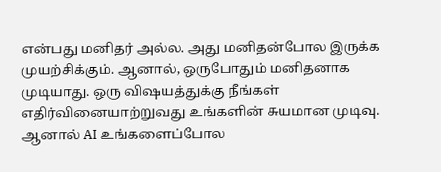என்பது மனிதர் அல்ல. அது மனிதன்போல இருக்க முயற்சிக்கும். ஆனால், ஒருபோதும் மனிதனாக முடியாது. ஒரு விஷயத்துக்கு நீங்கள் எதிர்வினையாற்றுவது உங்களின் சுயமான முடிவு. ஆனால் AI உங்களைப்போல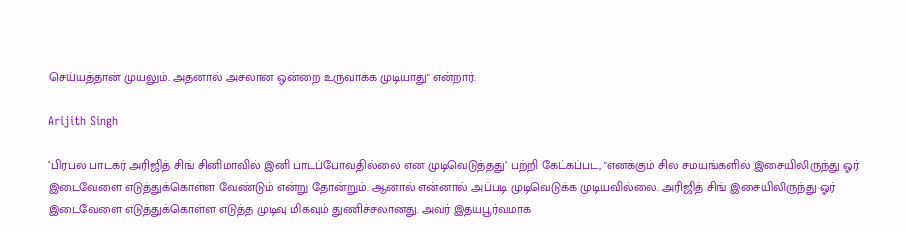செய்யத்தான் முயலும். அதனால் அசலான ஒன்றை உருவாக்க முடியாது" என்றார்.

Arijith Singh

’பிரபல பாடகர் அரிஜித் சிங் சினிமாவில் இனி பாடப்போவதில்லை என முடிவெடுத்தது’ பற்றி கேட்கப்பட, "எனக்கும் சில சமயங்களில் இசையிலிருந்து ஓர் இடைவேளை எடுத்துக்கொள்ள வேண்டும் என்று தோன்றும். ஆனால் என்னால் அப்படி முடிவெடுக்க முடியவில்லை. அரிஜித் சிங் இசையிலிருந்து ஓர் இடைவேளை எடுத்துக்கொள்ள எடுத்த முடிவு மிகவும் துணிச்சலானது. அவர் இதயபூர்வமாக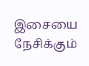இசையை நேசிக்கும்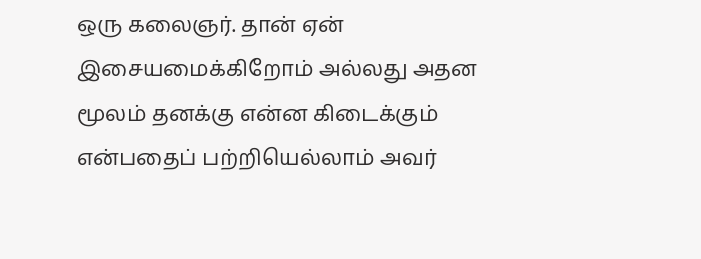ஒரு கலைஞர். தான் ஏன் இசையமைக்கிறோம் அல்லது அதன மூலம் தனக்கு என்ன கிடைக்கும் என்பதைப் பற்றியெல்லாம் அவர்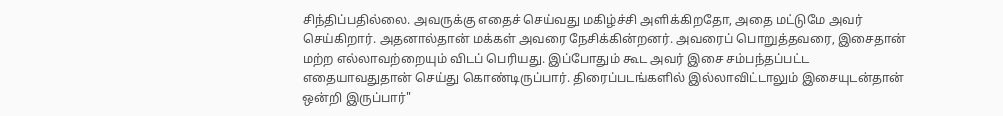சிந்திப்பதில்லை. அவருக்கு எதைச் செய்வது மகிழ்ச்சி அளிக்கிறதோ, அதை மட்டுமே அவர் செய்கிறார். அதனால்தான் மக்கள் அவரை நேசிக்கின்றனர். அவரைப் பொறுத்தவரை, இசைதான் மற்ற எல்லாவற்றையும் விடப் பெரியது. இப்போதும் கூட அவர் இசை சம்பந்தப்பட்ட எதையாவதுதான் செய்து கொண்டிருப்பார். திரைப்படங்களில் இல்லாவிட்டாலும் இசையுடன்தான் ஒன்றி இருப்பார்"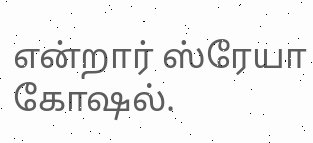என்றார் ஸ்ரேயா கோஷல்.